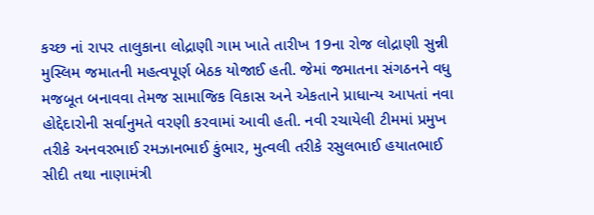કચ્છ નાં રાપર તાલુકાના લોદ્રાણી ગામ ખાતે તારીખ 19ના રોજ લોદ્રાણી સુન્ની મુસ્લિમ જમાતની મહત્વપૂર્ણ બેઠક યોજાઈ હતી. જેમાં જમાતના સંગઠનને વધુ મજબૂત બનાવવા તેમજ સામાજિક વિકાસ અને એકતાને પ્રાધાન્ય આપતાં નવા હોદ્દેદારોની સર્વાનુમતે વરણી કરવામાં આવી હતી. નવી રચાયેલી ટીમમાં પ્રમુખ તરીકે અનવરભાઈ રમઝાનભાઈ કુંભાર, મુત્વલી તરીકે રસુલભાઈ હયાતભાઈ સીદી તથા નાણામંત્રી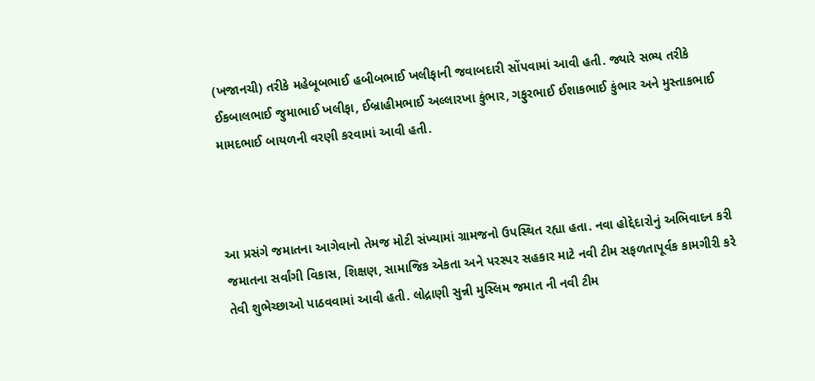(ખજાનચી) તરીકે મહેબૂબભાઈ હબીબભાઈ ખલીફાની જવાબદારી સોંપવામાં આવી હતી. જ્યારે સભ્ય તરીકે ઈકબાલભાઈ જુમાભાઈ ખલીફા, ઈબ્રાહીમભાઈ અલ્લારખા કુંભાર, ગફુરભાઈ ઈશાકભાઈ કુંભાર અને મુસ્તાકભાઈ મામદભાઈ બાયળની વરણી કરવામાં આવી હતી.



આ પ્રસંગે જમાતના આગેવાનો તેમજ મોટી સંખ્યામાં ગ્રામજનો ઉપસ્થિત રહ્યા હતા. નવા હોદ્દેદારોનું અભિવાદન કરી જમાતના સર્વાંગી વિકાસ, શિક્ષણ, સામાજિક એકતા અને પરસ્પર સહકાર માટે નવી ટીમ સફળતાપૂર્વક કામગીરી કરે તેવી શુભેચ્છાઓ પાઠવવામાં આવી હતી. લોદ્રાણી સુન્ની મુસ્લિમ જમાત ની નવી ટીમ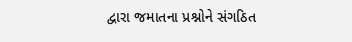દ્વારા જમાતના પ્રશ્નોને સંગઠિત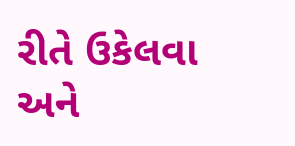રીતે ઉકેલવા અને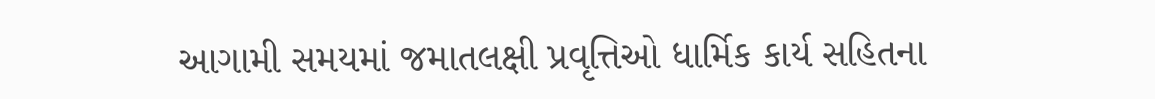આગામી સમયમાં જમાતલક્ષી પ્રવૃત્તિઓ ધાર્મિક કાર્ય સહિતના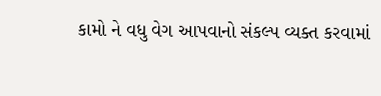કામો ને વધુ વેગ આપવાનો સંકલ્પ વ્યક્ત કરવામાં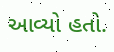આવ્યો હતો.